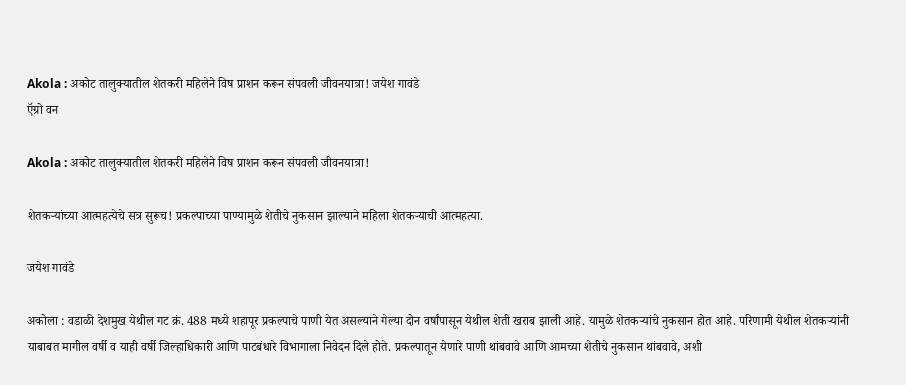Akola : अकोट तालुक्यातील शेतकरी महिलेने विष प्राशन करून संपवली जीवनयात्रा! जयेश गावंडे
ऍग्रो वन

Akola : अकोट तालुक्यातील शेतकरी महिलेने विष प्राशन करून संपवली जीवनयात्रा!

शेतकऱ्यांच्या आत्महत्येचे सत्र सुरूच! प्रकल्पाच्या पाण्यामुळे शेतीचे नुकसान झाल्याने महिला शेतकऱ्याची आत्महत्या.

जयेश गावंडे

अकोला : वडाळी देशमुख येथील गट क्रं. 488 मध्ये शहापूर प्रकल्पाचे पाणी येत असल्याने गेल्या दोन वर्षांपासून येथील शेती खराब झाली आहे. यामुळे शेतकऱ्यांचे नुकसान होत आहे. परिणामी येथील शेतकऱ्यांनी याबाबत मागील वर्षी व याही वर्षी जिल्हाधिकारी आणि पाटबंधारे विभागाला निवेदन दिले होते. प्रकल्पातून येणारे पाणी थांबवावे आणि आमच्या शेतीचे नुकसान थांबवावे, अशी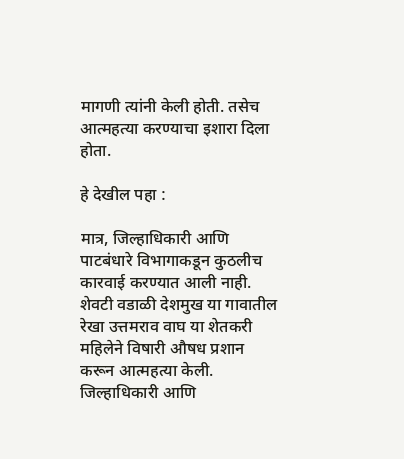मागणी त्यांनी केली होती. तसेच आत्महत्या करण्याचा इशारा दिला होता.

हे देखील पहा :

मात्र, जिल्हाधिकारी आणि पाटबंधारे विभागाकडून कुठलीच कारवाई करण्यात आली नाही. शेवटी वडाळी देशमुख या गावातील रेखा उत्तमराव वाघ या शेतकरी महिलेने विषारी औषध प्रशान करून आत्महत्या केली. जिल्हाधिकारी आणि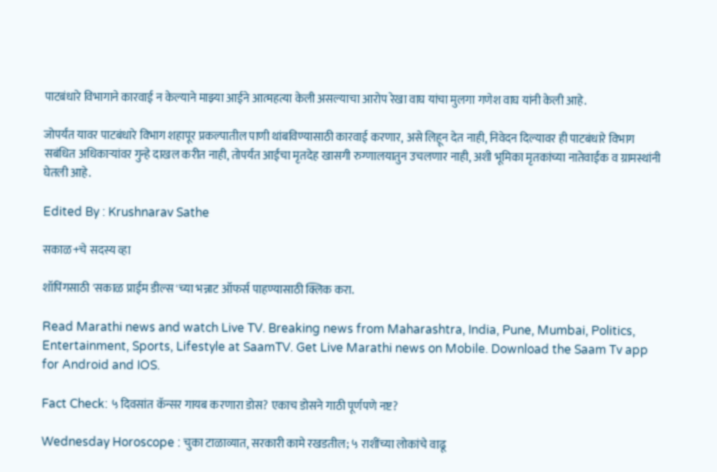पाटबंधारे विभागाने कारवाई न केल्याने माझ्या आईने आत्महत्या केली असल्याचा आरोप रेखा वाघ यांचा मुलगा गणेश वाघ यांनी केली आहे.

जोपर्यंत यावर पाटबंधारे विभाग शहापूर प्रकल्पातील पाणी थांबविण्यासाठी कारवाई करणार, असे लिहून देत नाही, निवेदन दिल्यावर ही पाटबंधारे विभाग सबंधित अधिकाऱ्यांवर गुन्हे दाखल करीत नाही, तोपर्यंत आईचा मृतदेह खासगी रुग्णालयातुन उचलणार नाही, अशी भूमिका मृतकांच्या नातेवाईक व ग्रामस्थांनी घेतली आहे.

Edited By : Krushnarav Sathe

सकाळ+चे सदस्य व्हा

शॉपिंगसाठी 'सकाळ प्राईम डील्स'च्या भन्नाट ऑफर्स पाहण्यासाठी क्लिक करा.

Read Marathi news and watch Live TV. Breaking news from Maharashtra, India, Pune, Mumbai, Politics, Entertainment, Sports, Lifestyle at SaamTV. Get Live Marathi news on Mobile. Download the Saam Tv app for Android and IOS.

Fact Check: ५ दिवसांत कॅन्सर गायब करणारा डोस? एकाच डोसने गाठी पूर्णपणे नष्ट?

Wednesday Horoscope : चुका टाळाव्यात, सरकारी कामे रखडतील; ५ राशींच्या लोकांचे वाढू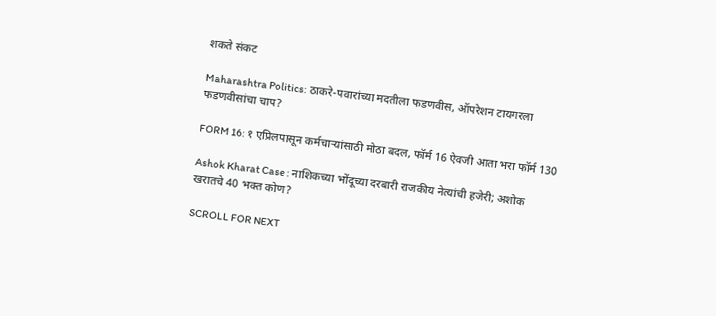शकते संकट

Maharashtra Politics: ठाकरे-पवारांच्या मदतीला फडणवीस, ऑपरेशन टायगरला फडणवीसांचा चाप?

FORM 16: १ एप्रिलपासून कर्मचाऱ्यांसाठी मोठा बदल, फॉर्म 16 ऐवजी आता भरा फॉर्म 130

Ashok Kharat Case : नाशिकच्या भोंदूच्या दरबारी राजकीय नेत्यांची हजेरी; अशोक खरातचे 40 भक्त कोण?

SCROLL FOR NEXT